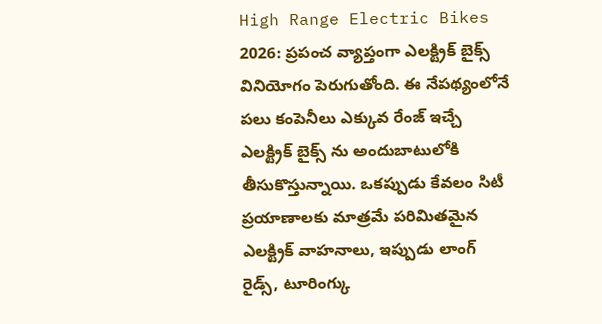High Range Electric Bikes 2026: ప్రపంచ వ్యాప్తంగా ఎలక్ట్రిక్ బైక్స్ వినియోగం పెరుగుతోంది. ఈ నేపథ్యంలోనే పలు కంపెనీలు ఎక్కువ రేంజ్ ఇచ్చే ఎలక్ట్రిక్ బైక్స్ ను అందుబాటులోకి తీసుకొస్తున్నాయి. ఒకప్పుడు కేవలం సిటీ ప్రయాణాలకు మాత్రమే పరిమితమైన ఎలక్ట్రిక్ వాహనాలు, ఇప్పుడు లాంగ్ రైడ్స్, టూరింగ్కు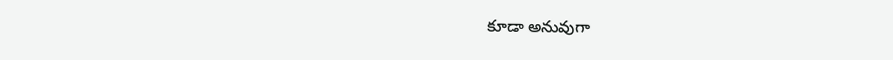కూడా అనువుగా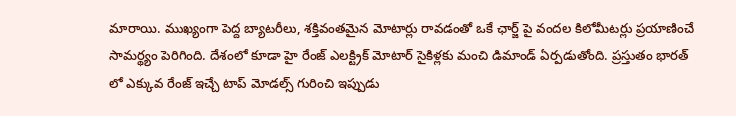మారాయి. ముఖ్యంగా పెద్ద బ్యాటరీలు, శక్తివంతమైన మోటార్లు రావడంతో ఒకే ఛార్జ్ పై వందల కిలోమీటర్లు ప్రయాణించే సామర్థ్యం పెరిగింది. దేశంలో కూడా హై రేంజ్ ఎలక్ట్రిక్ మోటార్ సైకిళ్లకు మంచి డిమాండ్ ఏర్పడుతోంది. ప్రస్తుతం భారత్ లో ఎక్కువ రేంజ్ ఇచ్చే టాప్ మోడల్స్ గురించి ఇప్పుడు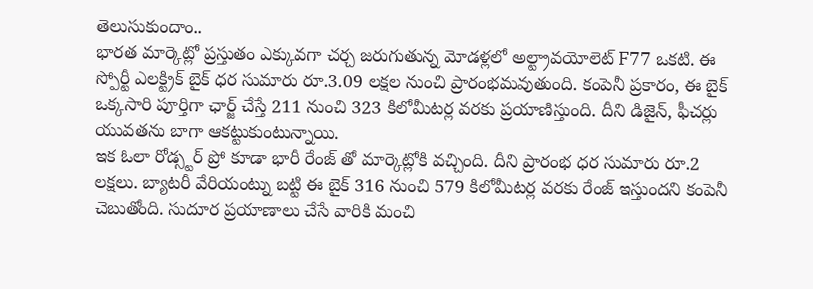తెలుసుకుందాం..
భారత మార్కెట్లో ప్రస్తుతం ఎక్కువగా చర్చ జరుగుతున్న మోడళ్లలో అల్ట్రావయోలెట్ F77 ఒకటి. ఈ స్పోర్టీ ఎలక్ట్రిక్ బైక్ ధర సుమారు రూ.3.09 లక్షల నుంచి ప్రారంభమవుతుంది. కంపెనీ ప్రకారం, ఈ బైక్ ఒక్కసారి పూర్తిగా ఛార్జ్ చేస్తే 211 నుంచి 323 కిలోమీటర్ల వరకు ప్రయాణిస్తుంది. దీని డిజైన్, ఫీచర్లు యువతను బాగా ఆకట్టుకుంటున్నాయి.
ఇక ఓలా రోడ్స్టర్ ప్రో కూడా భారీ రేంజ్ తో మార్కెట్లోకి వచ్చింది. దీని ప్రారంభ ధర సుమారు రూ.2 లక్షలు. బ్యాటరీ వేరియంట్ను బట్టి ఈ బైక్ 316 నుంచి 579 కిలోమీటర్ల వరకు రేంజ్ ఇస్తుందని కంపెనీ చెబుతోంది. సుదూర ప్రయాణాలు చేసే వారికి మంచి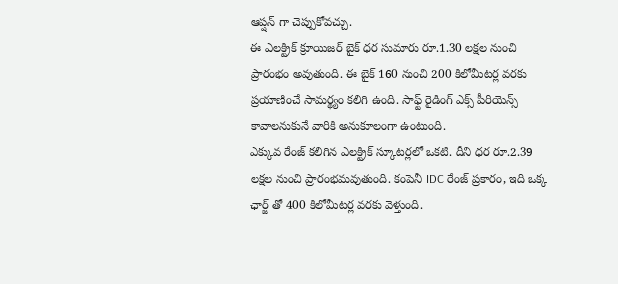ఆప్షన్ గా చెప్పుకోవచ్చు.
ఈ ఎలక్ట్రిక్ క్రూయిజర్ బైక్ ధర సుమారు రూ.1.30 లక్షల నుంచి ప్రారంభం అవుతుంది. ఈ బైక్ 160 నుంచి 200 కిలోమీటర్ల వరకు ప్రయాణించే సామర్థ్యం కలిగి ఉంది. సాఫ్ట్ రైడింగ్ ఎక్స్ పీరియెన్స్ కావాలనుకునే వారికి అనుకూలంగా ఉంటుంది.
ఎక్కువ రేంజ్ కలిగిన ఎలక్ట్రిక్ స్కూటర్లలో ఒకటి. దీని ధర రూ.2.39 లక్షల నుంచి ప్రారంభమవుతుంది. కంపెనీ IDC రేంజ్ ప్రకారం, ఇది ఒక్క ఛార్జ్ తో 400 కిలోమీటర్ల వరకు వెళ్తుంది.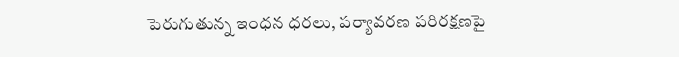పెరుగుతున్న ఇంధన ధరలు, పర్యావరణ పరిరక్షణపై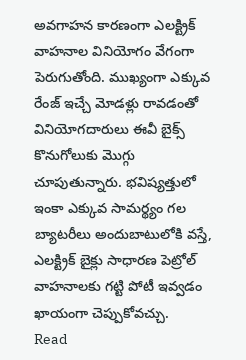అవగాహన కారణంగా ఎలక్ట్రిక్ వాహనాల వినియోగం వేగంగా పెరుగుతోంది. ముఖ్యంగా ఎక్కువ రేంజ్ ఇచ్చే మోడళ్లు రావడంతో వినియోగదారులు ఈవీ బైక్స్ కొనుగోలుకు మొగ్గు చూపుతున్నారు. భవిష్యత్తులో ఇంకా ఎక్కువ సామర్థ్యం గల బ్యాటరీలు అందుబాటులోకి వస్తే, ఎలక్ట్రిక్ బైక్లు సాధారణ పెట్రోల్ వాహనాలకు గట్టి పోటీ ఇవ్వడం ఖాయంగా చెప్పుకోవచ్చు.
Read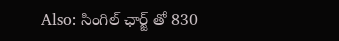Also: సింగిల్ ఛార్జ్ తో 830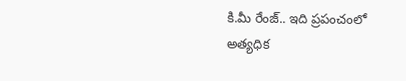కి.మీ రేంజ్.. ఇది ప్రపంచంలో అత్యధిక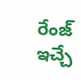రేంజ్ ఇచ్చే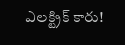ఎలక్ట్రిక్ కారు!